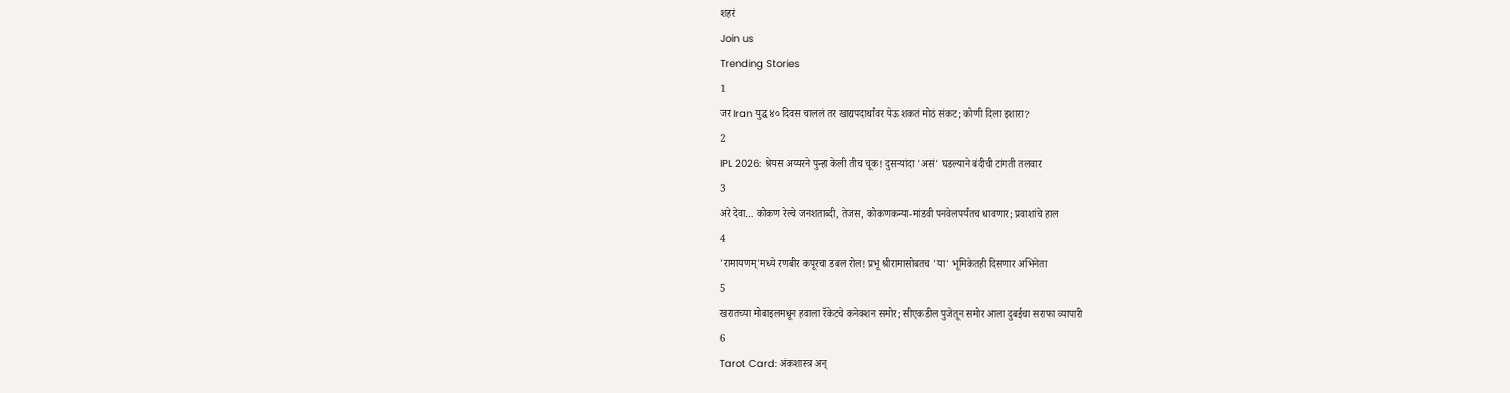शहरं
Join us
Trending Stories
1
जर Iran युद्ध ४० दिवस चाललं तर खाद्यपदार्थांवर येऊ शकतं मोठं संकट; कोणी दिला इशारा?
2
IPL 2026: श्रेयस अय्यरने पुन्हा केली तीच चूक! दुसऱ्यांदा 'असं' घडल्याने बंदीची टांगती तलवार
3
अरे देवा… कोकण रेल्वे जनशताब्दी, तेजस, कोकणकन्या-मांडवी पनवेलपर्यंतच धावणार; प्रवाशांचे हाल
4
'रामायणम्'मध्ये रणबीर कपूरचा डबल रोल! प्रभू श्रीरामासोबतच 'या' भूमिकेतही दिसणार अभिनेता
5
खरातच्या मोबाइलमधून हवाला रॅकेटचे कनेक्शन समोर; सीएकडील पुजेतून समोर आला दुबईचा सराफा व्यापारी
6
Tarot Card: अंकशास्त्र अन्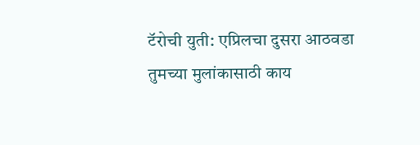टॅरोची युती: एप्रिलचा दुसरा आठवडा तुमच्या मुलांकासाठी काय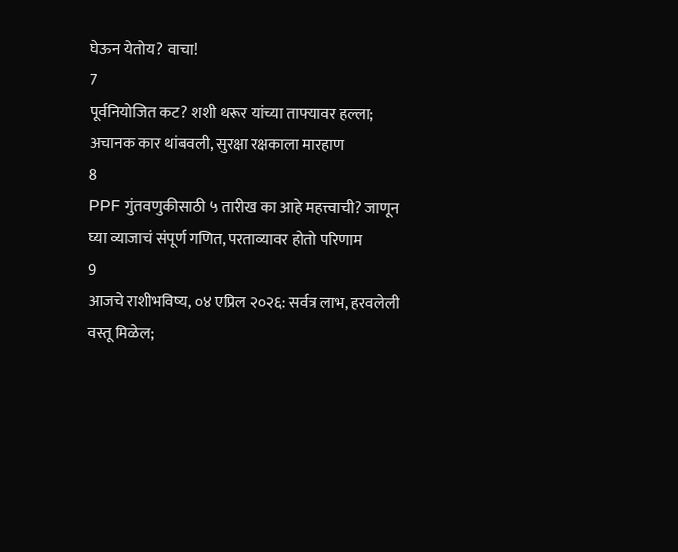घेऊन येतोय? वाचा!
7
पूर्वनियोजित कट? शशी थरूर यांच्या ताफ्यावर हल्ला; अचानक कार थांबवली, सुरक्षा रक्षकाला मारहाण
8
PPF गुंतवणुकीसाठी ५ तारीख का आहे महत्त्वाची? जाणून घ्या व्याजाचं संपूर्ण गणित, परताव्यावर होतो परिणाम
9
आजचे राशीभविष्य, ०४ एप्रिल २०२६: सर्वत्र लाभ, हरवलेली वस्तू मिळेल;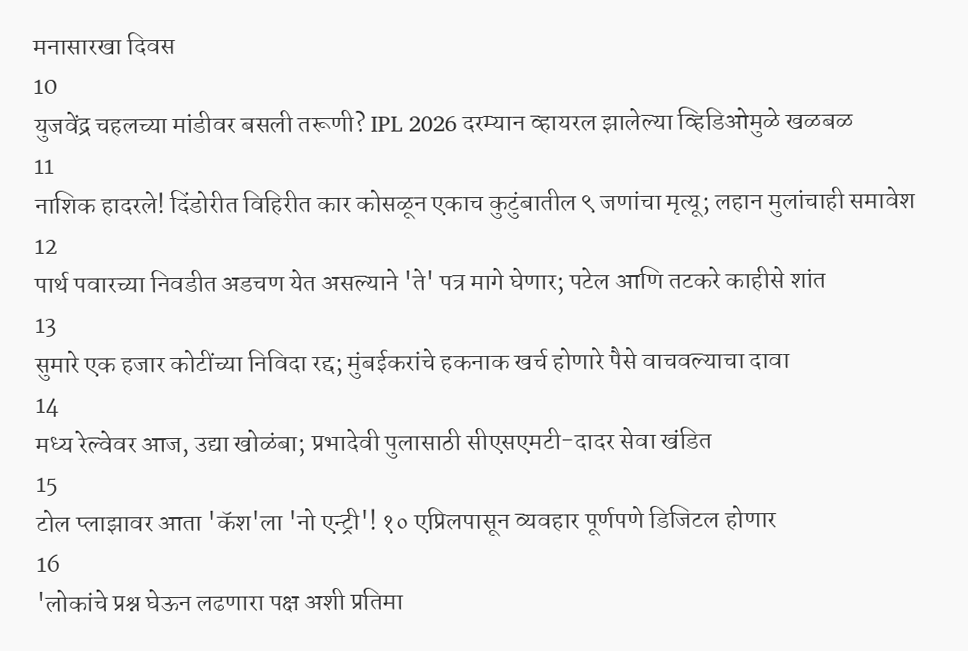मनासारखा दिवस
10
युजवेंद्र चहलच्या मांडीवर बसली तरूणी? IPL 2026 दरम्यान व्हायरल झालेल्या व्हिडिओमुळे खळबळ
11
नाशिक हादरले! दिंडोरीत विहिरीत कार कोसळून एकाच कुटुंबातील ९ जणांचा मृत्यू; लहान मुलांचाही समावेश
12
पार्थ पवारच्या निवडीत अडचण येत असल्याने 'ते' पत्र मागे घेणार; पटेल आणि तटकरे काहीसे शांत
13
सुमारे एक हजार कोटींच्या निविदा रद्द; मुंबईकरांचे हकनाक खर्च होणारे पैसे वाचवल्याचा दावा
14
मध्य रेल्वेवर आज, उद्या खोळंबा; प्रभादेवी पुलासाठी सीएसएमटी-दादर सेवा खंडित
15
टोल प्लाझावर आता 'कॅश'ला 'नो एन्ट्री'! १० एप्रिलपासून व्यवहार पूर्णपणे डिजिटल होणार
16
'लोकांचे प्रश्न घेऊन लढणारा पक्ष अशी प्रतिमा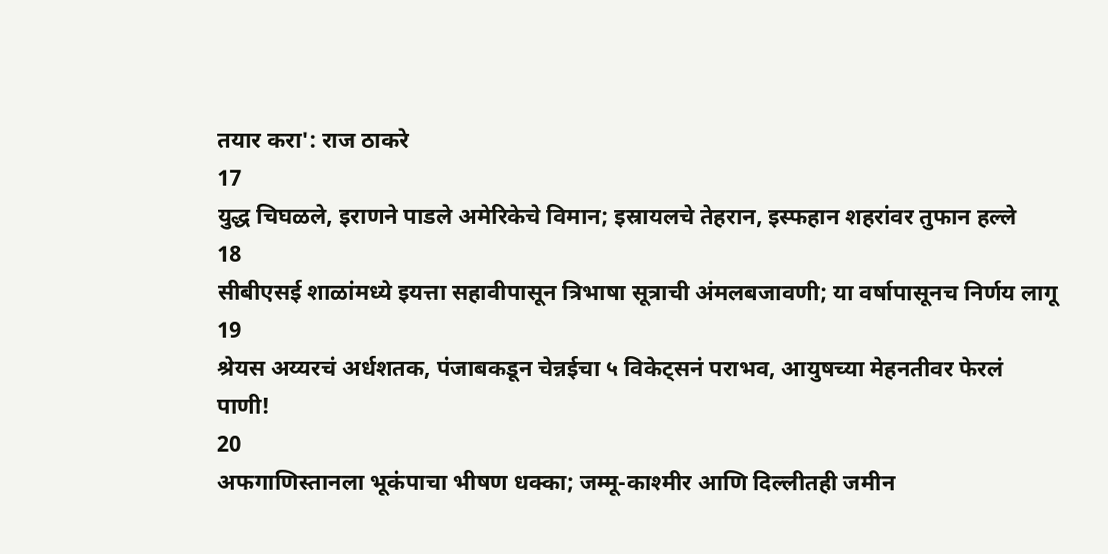तयार करा': राज ठाकरे
17
युद्ध चिघळले, इराणने पाडले अमेरिकेचे विमान; इस्रायलचे तेहरान, इस्फहान शहरांवर तुफान हल्ले
18
सीबीएसई शाळांमध्ये इयत्ता सहावीपासून त्रिभाषा सूत्राची अंमलबजावणी; या वर्षापासूनच निर्णय लागू
19
श्रेयस अय्यरचं अर्धशतक, पंजाबकडून चेन्नईचा ५ विकेट्सनं पराभव, आयुषच्या मेहनतीवर फेरलं पाणी!
20
अफगाणिस्तानला भूकंपाचा भीषण धक्का; जम्मू-काश्मीर आणि दिल्लीतही जमीन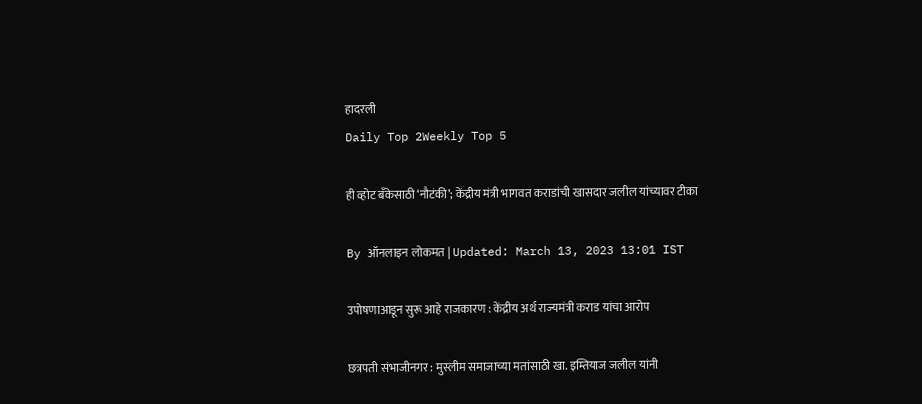हादरली
Daily Top 2Weekly Top 5

ही व्होट बँकेसाठी ‘नौटंकी’; केंद्रीय मंत्री भागवत कराडांची खासदार जलील यांच्यावर टीका

By ऑनलाइन लोकमत | Updated: March 13, 2023 13:01 IST

उपोषणाआडून सुरू आहे राजकारण : केंद्रीय अर्थ राज्यमंत्री कराड यांचा आरोप

छत्रपती संभाजीनगर : मुस्लीम समाजाच्या मतांसाठी खा. इम्तियाज जलील यांनी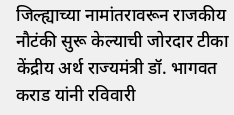जिल्ह्याच्या नामांतरावरून राजकीय नौटंकी सुरू केल्याची जोरदार टीका केंद्रीय अर्थ राज्यमंत्री डॉ. भागवत कराड यांनी रविवारी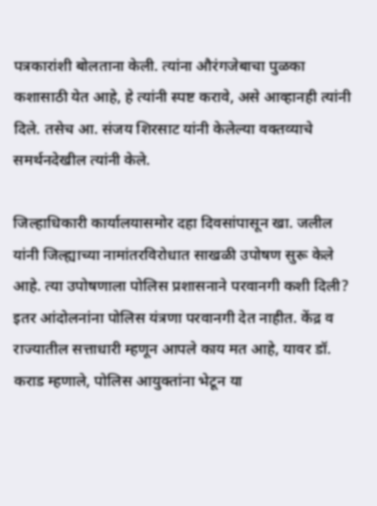पत्रकारांशी बोलताना केली. त्यांना औरंगजेबाचा पुळका कशासाठी येत आहे, हे त्यांनी स्पष्ट करावे, असे आव्हानही त्यांनी दिले. तसेच आ. संजय शिरसाट यांनी केलेल्या वक्तव्याचे समर्थनदेखील त्यांनी केले.

जिल्हाधिकारी कार्यालयासमोर दहा दिवसांपासून खा. जलील यांनी जिल्ह्याच्या नामांतरविरोधात साखळी उपोषण सुरू केले आहे. त्या उपोषणाला पोलिस प्रशासनाने परवानगी कशी दिली? इतर आंदोलनांना पोलिस यंत्रणा परवानगी देत नाहीत. केंद्र व राज्यातील सत्ताधारी म्हणून आपले काय मत आहे, यावर डॉ. कराड म्हणाले, पोलिस आयुक्तांना भेटून या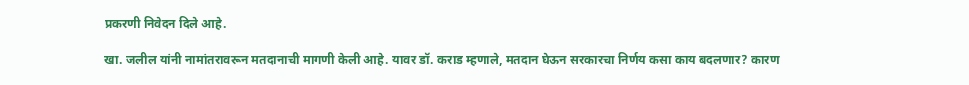प्रकरणी निवेदन दिले आहे.

खा. जलील यांनी नामांतरावरून मतदानाची मागणी केली आहे. यावर डॉ. कराड म्हणाले, मतदान घेऊन सरकारचा निर्णय कसा काय बदलणार? कारण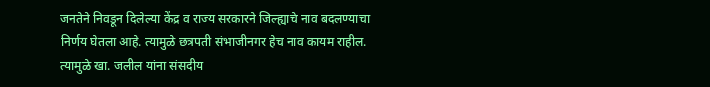जनतेने निवडून दिलेल्या केंद्र व राज्य सरकारने जिल्ह्याचे नाव बदलण्याचा निर्णय घेतला आहे. त्यामुळे छत्रपती संभाजीनगर हेच नाव कायम राहील. त्यामुळे खा. जलील यांना संसदीय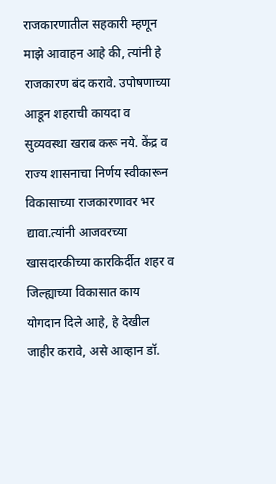राजकारणातील सहकारी म्हणून माझे आवाहन आहे की, त्यांनी हे राजकारण बंद करावे. उपोषणाच्या आडून शहराची कायदा व सुव्यवस्था खराब करू नये. केंद्र व राज्य शासनाचा निर्णय स्वीकारून विकासाच्या राजकारणावर भर द्यावा.त्यांनी आजवरच्या खासदारकीच्या कारकिर्दीत शहर व जिल्ह्याच्या विकासात काय योगदान दिले आहे, हे देखील जाहीर करावे, असे आव्हान डॉ.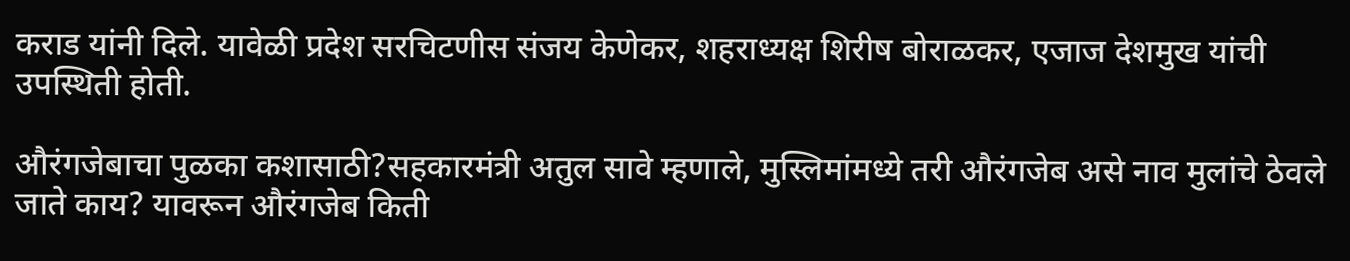कराड यांनी दिले. यावेळी प्रदेश सरचिटणीस संजय केणेकर, शहराध्यक्ष शिरीष बोराळकर, एजाज देशमुख यांची उपस्थिती होती.

औरंगजेबाचा पुळका कशासाठी?सहकारमंत्री अतुल सावे म्हणाले, मुस्लिमांमध्ये तरी औरंगजेब असे नाव मुलांचे ठेवले जाते काय? यावरून औरंगजेब किती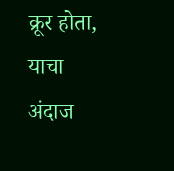क्रूर होता, याचा अंदाज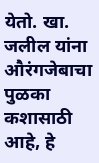येतो. खा. जलील यांना औरंगजेबाचा पुळका कशासाठी आहे, हे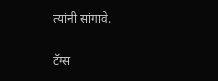त्यांनी सांगावे.

टॅग्स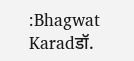:Bhagwat Karadडॉ.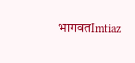भागवतImtiaz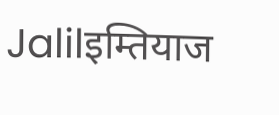Jalilइम्तियाज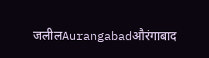जलीलAurangabadऔरंगाबाद